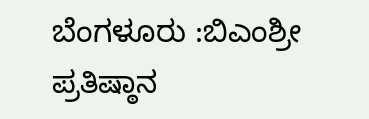ಬೆಂಗಳೂರು :ಬಿಎಂಶ್ರೀ ಪ್ರತಿಷ್ಠಾನ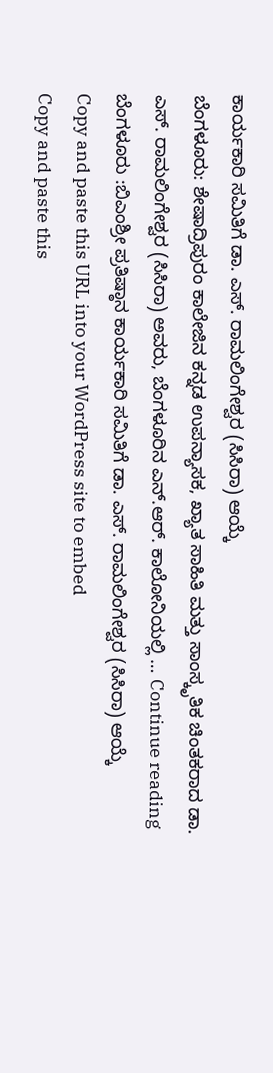ಕಾರ್ಯಕಾರಿ ಸಮಿತಿಗೆ ಡಾ. ಎಸ್. ರಾಮಲಿಂಗೇಶ್ವರ (ಸಿಸಿರಾ) ಆಯ್ಕೆ
ಬೆಂಗಳೂರು: ಶೇಷಾದ್ರಿಪುರಂ ಕಾಲೇಜಿನ ಕನ್ನಡ ಉಪನ್ಯಾಸಕ, ಖ್ಯಾತ ಸಾಹಿತಿ ಮತ್ತು ಸಾಂಸ್ಕೃತಿಕ ಚಿಂತಕರಾದ ಡಾ. ಎಸ್. ರಾಮಲಿಂಗೇಶ್ವರ (ಸಿಸಿರಾ) ಅವರು, ಬೆಂಗಳೂರಿನ ಎನ್.ಆರ್. ಕಾಲೋನಿಯಲ್ಲಿ … Continue reading ಬೆಂಗಳೂರು :ಬಿಎಂಶ್ರೀ ಪ್ರತಿಷ್ಠಾನ ಕಾರ್ಯಕಾರಿ ಸಮಿತಿಗೆ ಡಾ. ಎಸ್. ರಾಮಲಿಂಗೇಶ್ವರ (ಸಿಸಿರಾ) ಆಯ್ಕೆ
Copy and paste this URL into your WordPress site to embed
Copy and paste this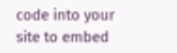code into your site to embed